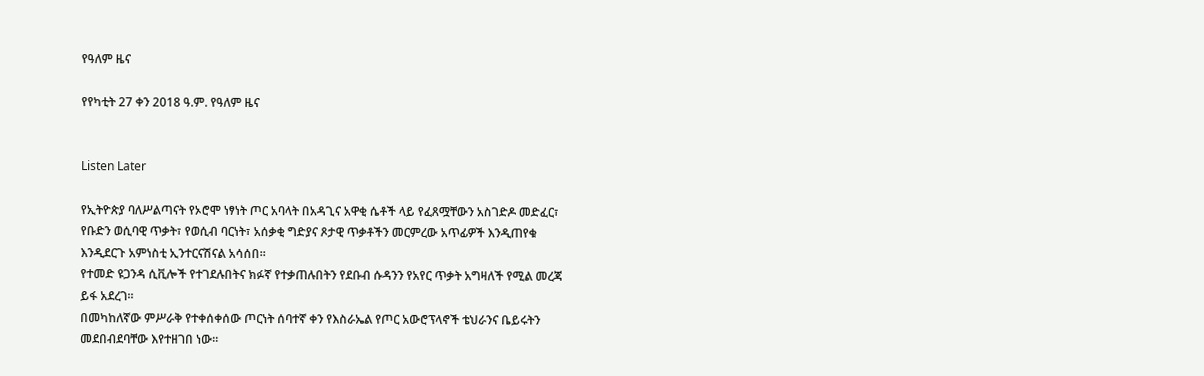የዓለም ዜና

የየካቲት 27 ቀን 2018 ዓ.ም. የዓለም ዜና


Listen Later

የኢትዮጵያ ባለሥልጣናት የኦሮሞ ነፃነት ጦር አባላት በአዳጊና አዋቂ ሴቶች ላይ የፈጸሟቸውን አስገድዶ መድፈር፣ የቡድን ወሲባዊ ጥቃት፣ የወሲብ ባርነት፣ አሰቃቂ ግድያና ጾታዊ ጥቃቶችን መርምረው አጥፊዎች እንዲጠየቁ እንዲደርጉ አምነስቲ ኢንተርናሽናል አሳሰበ።
የተመድ ዩጋንዳ ሲቪሎች የተገደሉበትና ክፉኛ የተቃጠሉበትን የደቡብ ሱዳንን የአየር ጥቃት አግዛለች የሚል መረጃ ይፋ አደረገ።
በመካከለኛው ምሥራቅ የተቀሰቀሰው ጦርነት ሰባተኛ ቀን የእስራኤል የጦር አውሮፕላኖች ቴህራንና ቤይሩትን መደበብደባቸው እየተዘገበ ነው።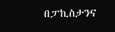በፓኪስታንና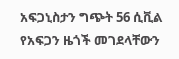አፍጋኒስታን ግጭት 56 ሲቪል የአፍጋን ዜጎች መገደላቸውን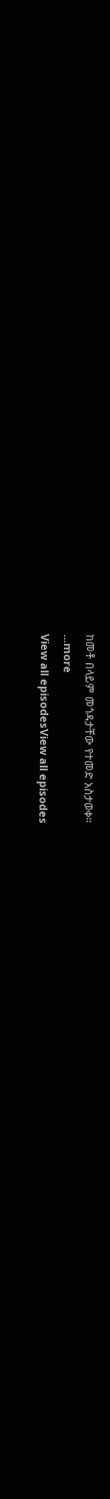ከመቶ በላይም መጎዳታቸው የተመድ አስታወቀ።
...more
View all episodesView all episodes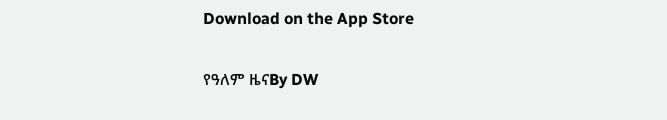Download on the App Store

የዓለም ዜናBy DW